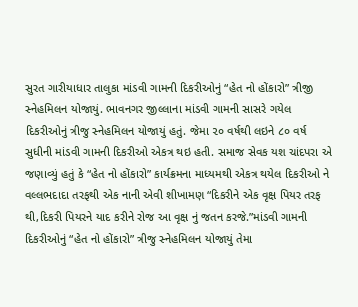સુરત ગારીયાધાર તાલુકા માંડવી ગામની દિકરીઓનું “હેત નો હોંકારો” ત્રીજી સ્નેહમિલન યોજાયું. ભાવનગર જીલ્લાના માંડવી ગામની સાસરે ગયેલ દિકરીઓનું ત્રીજુ સ્નેહમિલન યોજાયું હતું. જેમા ૨૦ વર્ષથી લઇને ૮૦ વર્ષ સુધીની માંડવી ગામની દિકરીઓ એકત્ર થઇ હતી. સમાજ સેવક યશ ચાંદપરા એ જણાવ્યું હતું કે “હેત નો હોંકારો” કાર્યક્રમના માધ્યમથી એકત્ર થયેલ દિકરીઓ ને વલ્લભદાદા તરફથી એક નાની એવી શીખામણ “દિકરીને એક વૃક્ષ પિયર તરફ થી,દિકરી પિયરને યાદ કરીને રોજ આ વૃક્ષ નું જતન કરજે.”માંડવી ગામની દિકરીઓનું “હેત નો હોંકારો” ત્રીજુ સ્નેહમિલન યોજાયું તેમા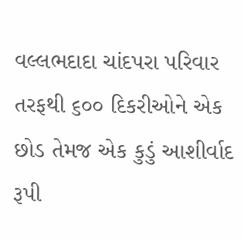વલ્લભદાદા ચાંદપરા પરિવાર તરફથી ૬૦૦ દિકરીઓને એક છોડ તેમજ એક કુડું આશીર્વાદ રૂપી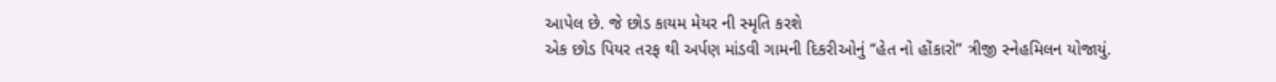આપેલ છે. જે છોડ કાયમ મેયર ની સ્મૃતિ કરશે
એક છોડ પિયર તરફ થી અર્પણ માંડવી ગામની દિકરીઓનું “હેત નો હોંકારો” ત્રીજી સ્નેહમિલન યોજાયું.